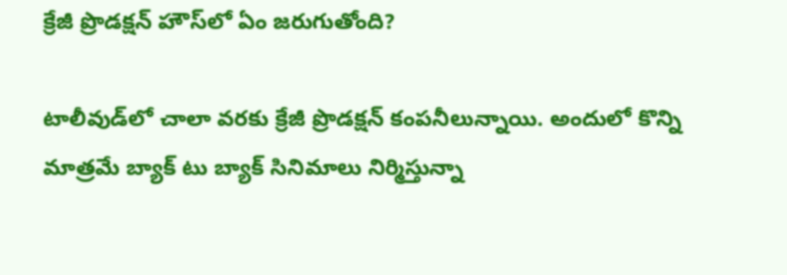క్రేజీ ప్రొడ‌క్ష‌న్ హౌస్‌లో ఏం జ‌రుగుతోంది?

టాలీవుడ్‌లో చాలా వ‌ర‌కు క్రేజీ ప్రొడ‌క్ష‌న్ కంప‌నీలున్నాయి. అందులో కొన్ని మాత్ర‌మే బ్యాక్ టు బ్యాక్ సినిమాలు నిర్మిస్తున్నా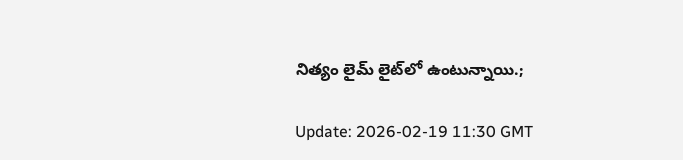నిత్యం లైమ్ లైట్‌లో ఉంటున్నాయి.;

Update: 2026-02-19 11:30 GMT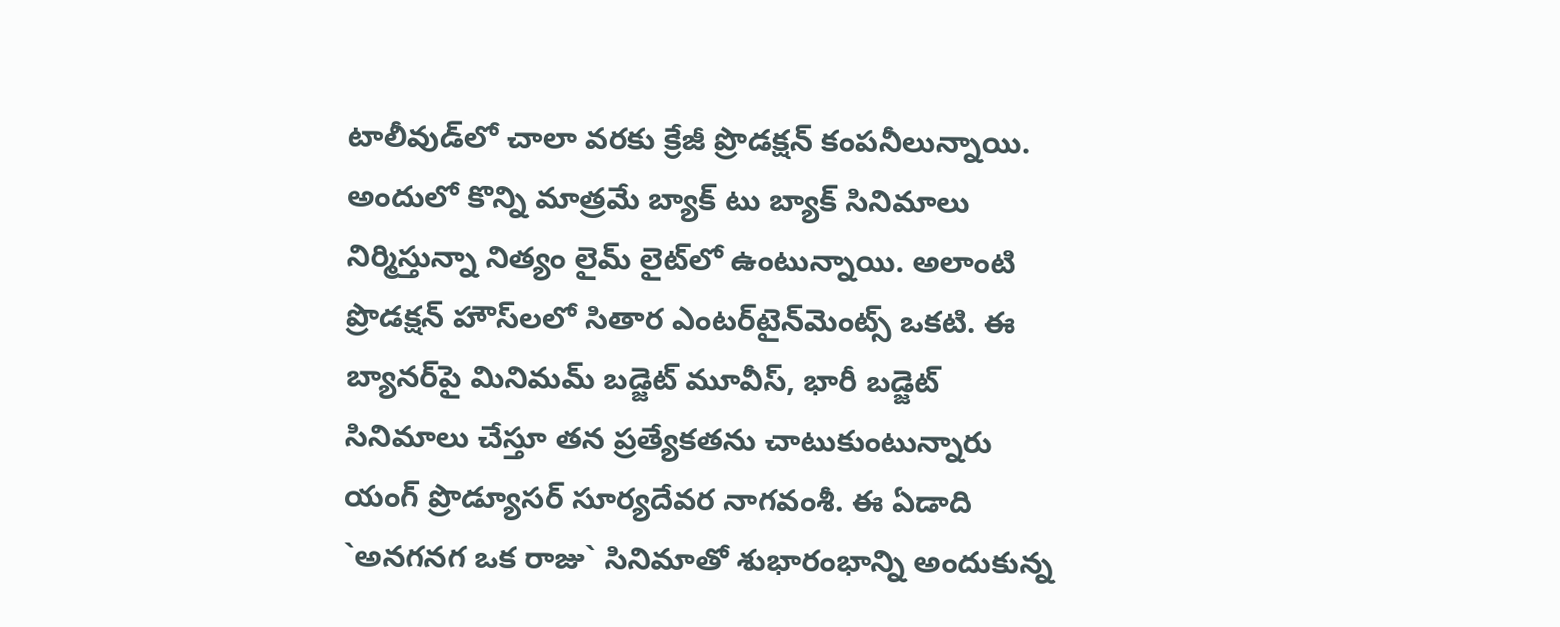టాలీవుడ్‌లో చాలా వ‌ర‌కు క్రేజీ ప్రొడ‌క్ష‌న్ కంప‌నీలున్నాయి. అందులో కొన్ని మాత్ర‌మే బ్యాక్ టు బ్యాక్ సినిమాలు నిర్మిస్తున్నా నిత్యం లైమ్ లైట్‌లో ఉంటున్నాయి. అలాంటి ప్రొడ‌క్ష‌న్ హౌస్‌ల‌లో సితార ఎంట‌ర్‌టైన్‌మెంట్స్ ఒక‌టి. ఈ బ్యాన‌ర్‌పై మినిమ‌మ్ బ‌డ్జెట్ మూవీస్‌, భారీ బ‌డ్జెట్ సినిమాలు చేస్తూ త‌న ప్ర‌త్యేక‌త‌ను చాటుకుంటున్నారు యంగ్ ప్రొడ్యూస‌ర్ సూర్య‌దేవ‌ర నాగ‌వంశీ. ఈ ఏడాది `అన‌గ‌న‌గ ఒక రాజు` సినిమాతో శుభారంభాన్ని అందుకున్న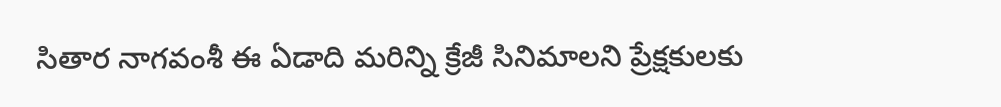సితార నాగ‌వంశీ ఈ ఏడాది మ‌రిన్ని క్రేజీ సినిమాల‌ని ప్రేక్ష‌కుల‌కు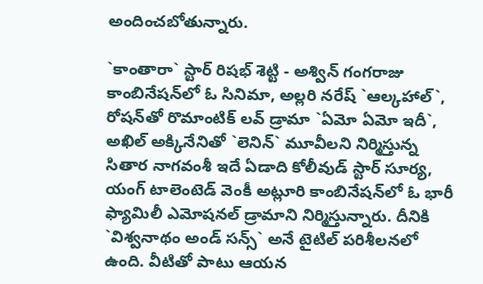అందించ‌బోతున్నారు.

`కాంతారా` స్టార్ రిష‌భ్ శెట్టి - అశ్విన్ గంగ‌రాజు కాంబినేష‌న్‌లో ఓ సినిమా, అల్ల‌రి న‌రేష్ `ఆల్క‌హాల్‌`, రోష‌న్‌తో రొమాంటిక్ ల‌వ్ డ్రామా `ఏమో ఏమో ఇదీ`, అఖిల్ అక్కినేనితో `లెనిన్‌` మూవీల‌ని నిర్మిస్తున్న సితార నాగ‌వంశీ ఇదే ఏడాది కోలీవుడ్ స్టార్ సూర్య‌, యంగ్ టాలెంటెడ్ వెంకీ అట్లూరి కాంబినేష‌న్‌లో ఓ భారీ ఫ్యామిలీ ఎమోష‌న‌ల్ డ్రామాని నిర్మిస్తున్నారు. దీనికి `విశ్వ‌నాథం అండ్ స‌న్స్‌` అనే టైటిల్ ప‌రిశీల‌న‌లో ఉంది. వీటితో పాటు ఆయ‌న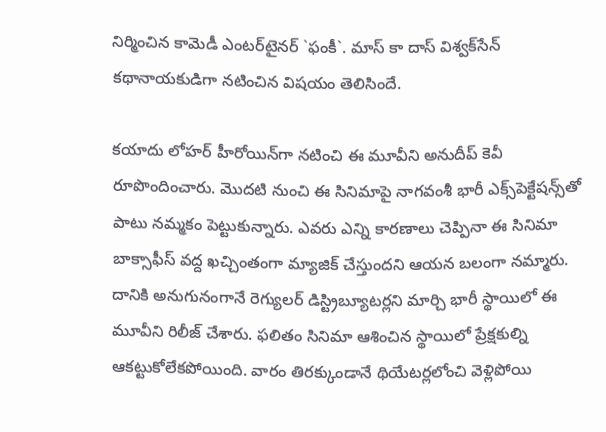నిర్మించిన కామెడీ ఎంట‌ర్‌టైనర్ `ఫంకీ`. మాస్ కా దాస్ విశ్వ‌క్‌సేన్ క‌థానాయ‌కుడిగా న‌టించిన విష‌యం తెలిసిందే.

క‌యాదు లోహ‌ర్ హీరోయిన్‌గా న‌టించి ఈ మూవీని అనుదీప్ కెవీ రూపొందించారు. మొద‌టి నుంచి ఈ సినిమాపై నాగ‌వంశీ భారీ ఎక్స్‌పెక్టేష‌న్స్‌తో పాటు న‌మ్మ‌కం పెట్టుకున్నారు. ఎవ‌రు ఎన్ని కార‌ణాలు చెప్పినా ఈ సినిమా బాక్సాఫీస్ వ‌ద్ద ఖ‌చ్చింతంగా మ్యాజిక్ చేస్తుంద‌ని ఆయ‌న బ‌లంగా న‌మ్మారు. దానికి అనుగునంగానే రెగ్యుల‌ర్ డిస్ట్రిబ్యూట‌ర్ల‌ని మార్చి భారీ స్థాయిలో ఈ మూవీని రిలీజ్ చేశారు. ఫ‌లితం సినిమా ఆశించిన స్థాయిలో ప్రేక్ష‌కుల్ని ఆక‌ట్టుకోలేక‌పోయింది. వారం తిర‌క్కుండానే థియేట‌ర్ల‌లోంచి వెళ్లిపోయి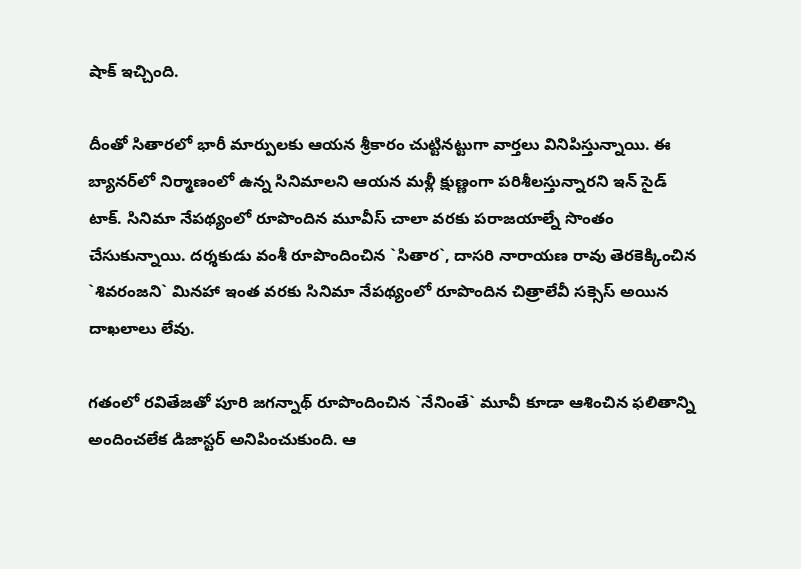షాక్ ఇచ్చింది.

దీంతో సితార‌లో భారీ మార్పుల‌కు ఆయ‌న శ్రీ‌కారం చుట్టిన‌ట్టుగా వార్త‌లు వినిపిస్తున్నాయి. ఈ బ్యాన‌ర్‌లో నిర్మాణంలో ఉన్న సినిమాల‌ని ఆయ‌న మ‌ళ్లీ క్షుణ్ణంగా పరిశీల‌స్తున్నార‌ని ఇన్ సైడ్ టాక్‌. సినిమా నేప‌థ్యంలో రూపొందిన మూవీస్ చాలా వ‌ర‌కు ప‌రాజ‌యాల్నే సొంతం చేసుకున్నాయి. ద‌ర్శ‌కుడు వంశీ రూపొందించిన `సితార‌`, దాస‌రి నారాయ‌ణ రావు తెర‌కెక్కించిన `శివ‌రంజ‌ని` మిన‌హా ఇంత వ‌ర‌కు సినిమా నేప‌థ్యంలో రూపొందిన చిత్రాలేవీ స‌క్సెస్ అయిన దాఖ‌లాలు లేవు.

గ‌తంలో ర‌వితేజ‌తో పూరి జ‌గ‌న్నాథ్ రూపొందించిన `నేనింతే` మూవీ కూడా ఆశించిన ఫ‌లితాన్ని అందించ‌లేక డిజాస్ట‌ర్ అనిపించుకుంది. ఆ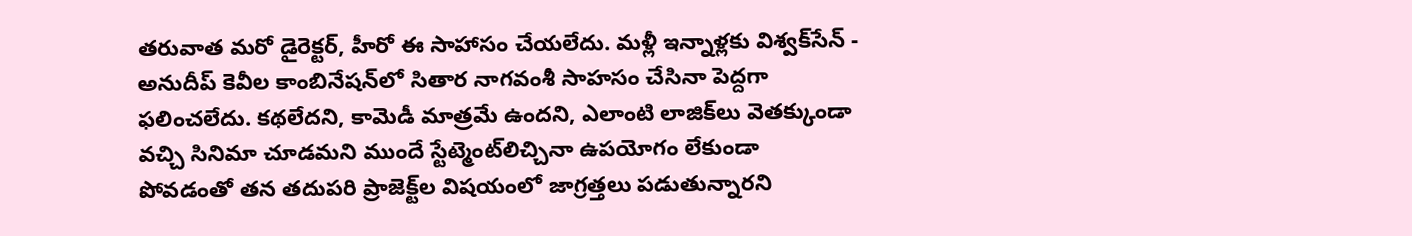త‌రువాత మరో డైరెక్ట‌ర్‌, హీరో ఈ సాహాసం చేయ‌లేదు. మ‌ళ్లీ ఇన్నాళ్ల‌కు విశ్వ‌క్‌సేన్ - అనుదీప్ కెవీల కాంబినేష‌న్‌లో సితార నాగ‌వంశీ సాహ‌సం చేసినా పెద్ద‌గా ఫ‌లించ‌లేదు. క‌థ‌లేద‌ని, కామెడీ మాత్ర‌మే ఉంద‌ని, ఎలాంటి లాజిక్‌లు వెతక్కుండా వ‌చ్చి సినిమా చూడ‌మ‌ని ముందే స్టేట్మెంట్‌లిచ్చినా ఉప‌యోగం లేకుండా పోవ‌డంతో త‌న త‌దుప‌రి ప్రాజెక్ట్‌ల విష‌యంలో జాగ్ర‌త్త‌లు ప‌డుతున్నార‌ని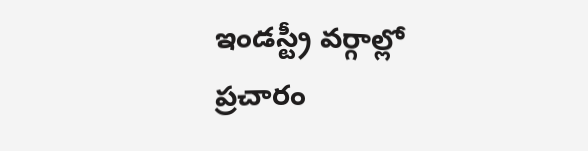ఇండ‌స్ట్రీ వ‌ర్గాల్లో ప్ర‌చారం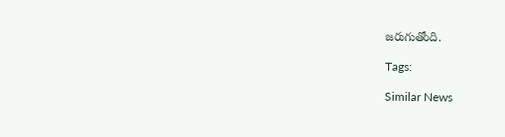జ‌రుగుతోంది.

Tags:

Similar News